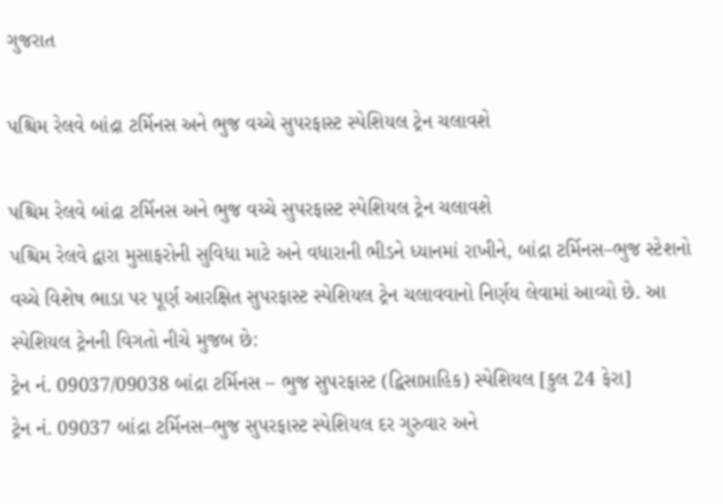ગુજરાત

પશ્ચિમ રેલવે બાંદ્રા ટર્મિનસ અને ભુજ વચ્ચે સુપરફાસ્ટ સ્પેશિયલ ટ્રેન ચલાવશે

પશ્ચિમ રેલવે બાંદ્રા ટર્મિનસ અને ભુજ વચ્ચે સુપરફાસ્ટ સ્પેશિયલ ટ્રેન ચલાવશે
પશ્ચિમ રેલવે દ્વારા મુસાફરોની સુવિધા માટે અને વધારાની ભીડને ધ્યાનમાં રાખીને, બાંદ્રા ટર્મિનસ–ભુજ સ્ટેશનો વચ્ચે વિશેષ ભાડા પર પૂર્ણ આરક્ષિત સુપરફાસ્ટ સ્પેશિયલ ટ્રેન ચલાવવાનો નિર્ણય લેવામાં આવ્યો છે. આ સ્પેશિયલ ટ્રેનની વિગતો નીચે મુજબ છે:
ટ્રેન નં. 09037/09038 બાંદ્રા ટર્મિનસ – ભુજ સુપરફાસ્ટ (દ્વિસાપ્તાહિક) સ્પેશિયલ [કુલ 24 ફેરા]
ટ્રેન નં. 09037 બાંદ્રા ટર્મિનસ–ભુજ સુપરફાસ્ટ સ્પેશિયલ દર ગુરુવાર અને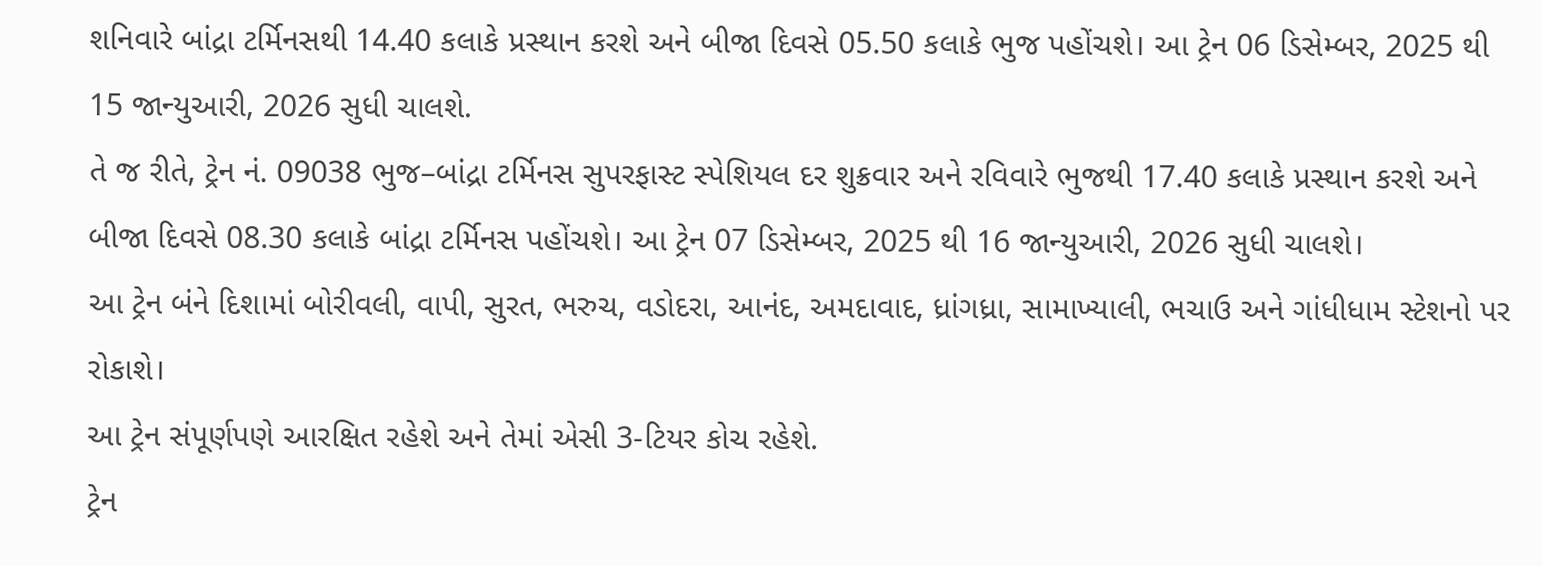શનિવારે બાંદ્રા ટર્મિનસથી 14.40 કલાકે પ્રસ્થાન કરશે અને બીજા દિવસે 05.50 કલાકે ભુજ પહોંચશે। આ ટ્રેન 06 ડિસેમ્બર, 2025 થી 15 જાન્યુઆરી, 2026 સુધી ચાલશે.
તે જ રીતે, ટ્રેન નં. 09038 ભુજ–બાંદ્રા ટર્મિનસ સુપરફાસ્ટ સ્પેશિયલ દર શુક્રવાર અને રવિવારે ભુજથી 17.40 કલાકે પ્રસ્થાન કરશે અને બીજા દિવસે 08.30 કલાકે બાંદ્રા ટર્મિનસ પહોંચશે। આ ટ્રેન 07 ડિસેમ્બર, 2025 થી 16 જાન્યુઆરી, 2026 સુધી ચાલશે।
આ ટ્રેન બંને દિશામાં બોરીવલી, વાપી, સુરત, ભરુચ, વડોદરા, આનંદ, અમદાવાદ, ધ્રાંગધ્રા, સામાખ્યાલી, ભચાઉ અને ગાંધીધામ સ્ટેશનો પર રોકાશે।
આ ટ્રેન સંપૂર્ણપણે આરક્ષિત રહેશે અને તેમાં એસી 3-ટિયર કોચ રહેશે.
ટ્રેન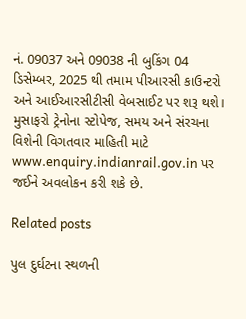નં. 09037 અને 09038 ની બુકિંગ 04 ડિસેમ્બર, 2025 થી તમામ પીઆરસી કાઉન્ટરો અને આઈઆરસીટીસી વેબસાઈટ પર શરૂ થશે। મુસાફરો ટ્રેનોના સ્ટોપેજ, સમય અને સંરચના વિશેની વિગતવાર માહિતી માટે www.enquiry.indianrail.gov.in પર જઈને અવલોકન કરી શકે છે.

Related posts

પુલ દુર્ઘટના સ્થળની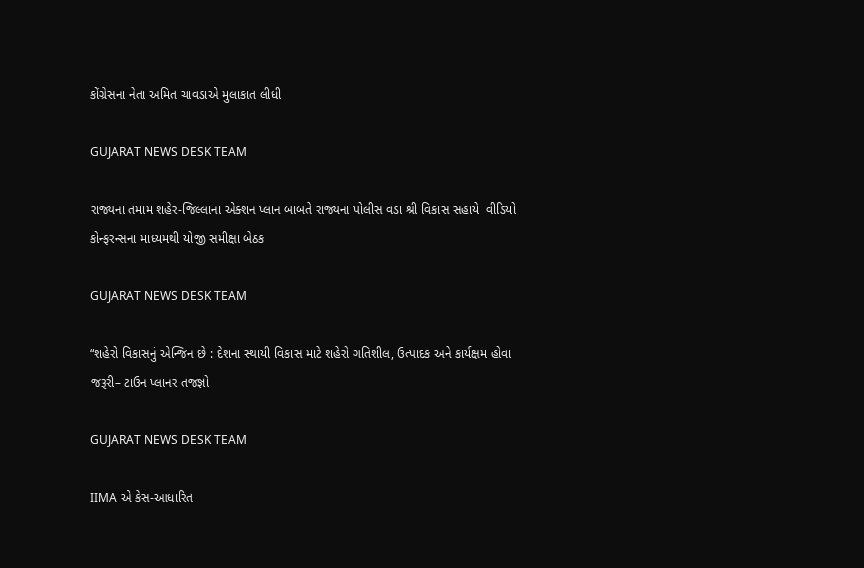કોંગ્રેસના નેતા અમિત ચાવડાએ મુલાકાત લીધી

GUJARAT NEWS DESK TEAM

રાજ્યના તમામ શહેર-જિલ્લાના એક્શન પ્લાન બાબતે રાજ્યના પોલીસ વડા શ્રી વિકાસ સહાયે  વીડિયો કોન્ફરન્સના માધ્યમથી યોજી સમીક્ષા બેઠક

GUJARAT NEWS DESK TEAM

“શહેરો વિકાસનું એન્જિન છે : દેશના સ્થાયી વિકાસ માટે શહેરો ગતિશીલ, ઉત્પાદક અને કાર્યક્ષમ હોવા જરૂરી– ટાઉન પ્લાનર તજજ્ઞો

GUJARAT NEWS DESK TEAM

IIMA એ કેસ-આધારિત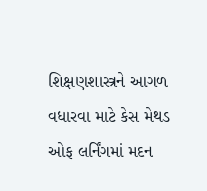શિક્ષણશાસ્ત્રને આગળ વધારવા માટે કેસ મેથડ ઓફ લર્નિંગમાં મદન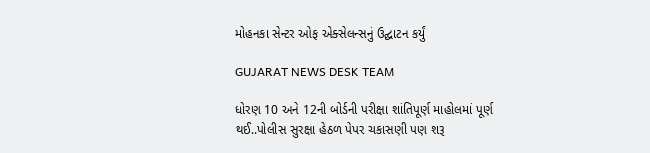મોહનકા સેન્ટર ઓફ એક્સેલન્સનું ઉદ્ઘાટન કર્યું

GUJARAT NEWS DESK TEAM

ધોરણ 10 અને 12ની બોર્ડની પરીક્ષા શાંતિપૂર્ણ માહોલમાં પૂર્ણ થઈ..પોલીસ સુરક્ષા હેઠળ પેપર ચકાસણી પણ શરૂ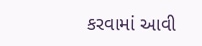કરવામાં આવી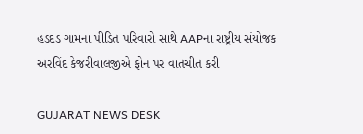હડદડ ગામના પીડિત પરિવારો સાથે AAPના રાષ્ટ્રીય સંયોજક અરવિંદ કેજરીવાલજીએ ફોન પર વાતચીત કરી

GUJARAT NEWS DESK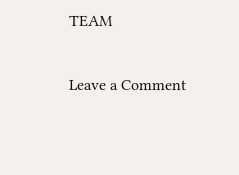TEAM

Leave a Comment